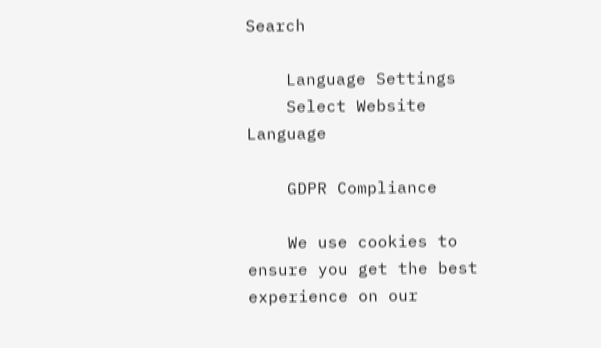Search

    Language Settings
    Select Website Language

    GDPR Compliance

    We use cookies to ensure you get the best experience on our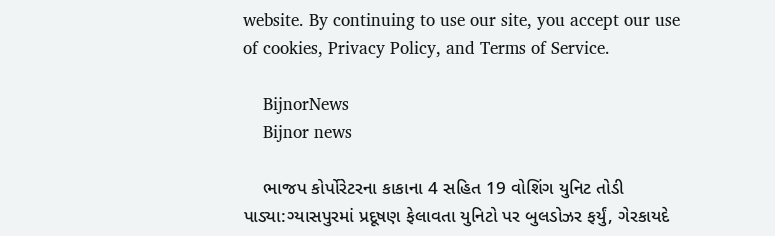website. By continuing to use our site, you accept our use of cookies, Privacy Policy, and Terms of Service.

    BijnorNews
    Bijnor news

    ભાજપ કોર્પોરેટરના કાકાના 4 સહિત 19 વોશિંગ યુનિટ તોડી પાડ્યા:ગ્યાસપુરમાં પ્રદૂષણ ફેલાવતા યુનિટો પર બુલડોઝર ફર્યું, ગેરકાયદે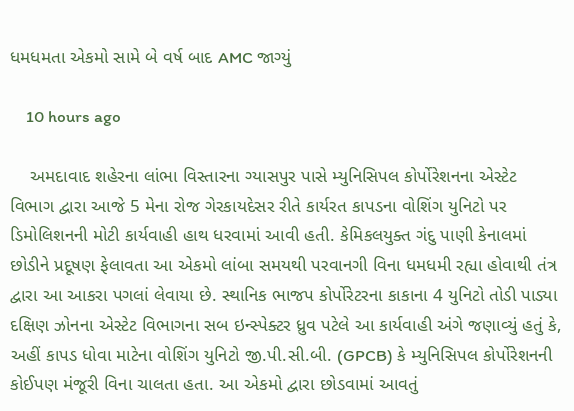ધમધમતા એકમો સામે બે વર્ષ બાદ AMC જાગ્યું

    10 hours ago

    અમદાવાદ શહેરના લાંભા વિસ્તારના ગ્યાસપુર પાસે મ્યુનિસિપલ કોર્પોરેશનના એસ્ટેટ વિભાગ દ્વારા આજે 5 મેના રોજ ગેરકાયદેસર રીતે કાર્યરત કાપડના વોશિંગ યુનિટો પર ડિમોલિશનની મોટી કાર્યવાહી હાથ ધરવામાં આવી હતી. કેમિકલયુક્ત ગંદુ પાણી કેનાલમાં છોડીને પ્રદૂષણ ફેલાવતા આ એકમો લાંબા સમયથી પરવાનગી વિના ધમધમી રહ્યા હોવાથી તંત્ર દ્વારા આ આકરા પગલાં લેવાયા છે. સ્થાનિક ભાજપ કોર્પોરેટરના કાકાના 4 યુનિટો તોડી પાડ્યા દક્ષિણ ઝોનના એસ્ટેટ વિભાગના સબ ઇન્સ્પેક્ટર ધ્રુવ પટેલે આ કાર્યવાહી અંગે જણાવ્યું હતું કે, અહીં કાપડ ધોવા માટેના વોશિંગ યુનિટો જી.પી.સી.બી. (GPCB) કે મ્યુનિસિપલ કોર્પોરેશનની કોઈપણ મંજૂરી વિના ચાલતા હતા. આ એકમો દ્વારા છોડવામાં આવતું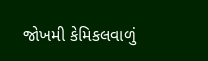જોખમી કેમિકલવાળું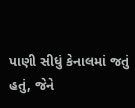પાણી સીધું કેનાલમાં જતું હતું, જેને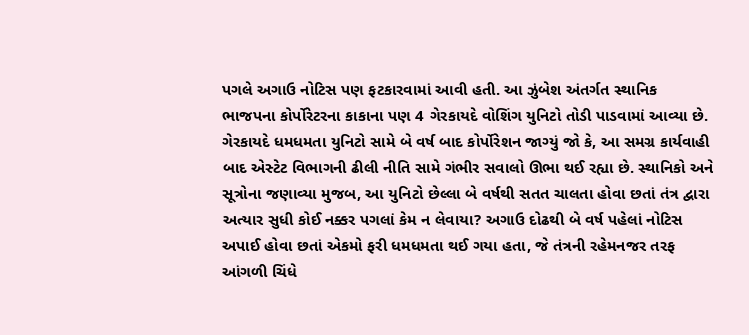પગલે અગાઉ નોટિસ પણ ફટકારવામાં આવી હતી. આ ઝુંબેશ અંતર્ગત સ્થાનિક ભાજપના કોર્પોરેટરના કાકાના પણ 4 ગેરકાયદે વોશિંગ યુનિટો તોડી પાડવામાં આવ્યા છે. ગેરકાયદે ધમધમતા યુનિટો સામે બે વર્ષ બાદ કોર્પોરેશન જાગ્યું જો કે, આ સમગ્ર કાર્યવાહી બાદ એસ્ટેટ વિભાગની ઢીલી નીતિ સામે ગંભીર સવાલો ઊભા થઈ રહ્યા છે. સ્થાનિકો અને સૂત્રોના જણાવ્યા મુજબ, આ યુનિટો છેલ્લા બે વર્ષથી સતત ચાલતા હોવા છતાં તંત્ર દ્વારા અત્યાર સુધી કોઈ નક્કર પગલાં કેમ ન લેવાયા? અગાઉ દોઢથી બે વર્ષ પહેલાં નોટિસ અપાઈ હોવા છતાં એકમો ફરી ધમધમતા થઈ ગયા હતા, જે તંત્રની રહેમનજર તરફ આંગળી ચિંધે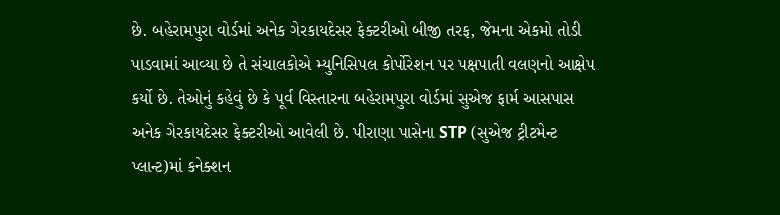છે. બહેરામપુરા વોર્ડમાં અનેક ગેરકાયદેસર ફેક્ટરીઓ બીજી તરફ, જેમના એકમો તોડી પાડવામાં આવ્યા છે તે સંચાલકોએ મ્યુનિસિપલ કોર્પોરેશન પર પક્ષપાતી વલણનો આક્ષેપ કર્યો છે. તેઓનું કહેવું છે કે પૂર્વ વિસ્તારના બહેરામપુરા વોર્ડમાં સુએજ ફાર્મ આસપાસ અનેક ગેરકાયદેસર ફેક્ટરીઓ આવેલી છે. પીરાણા પાસેના STP (સુએજ ટ્રીટમેન્ટ પ્લાન્ટ)માં કનેક્શન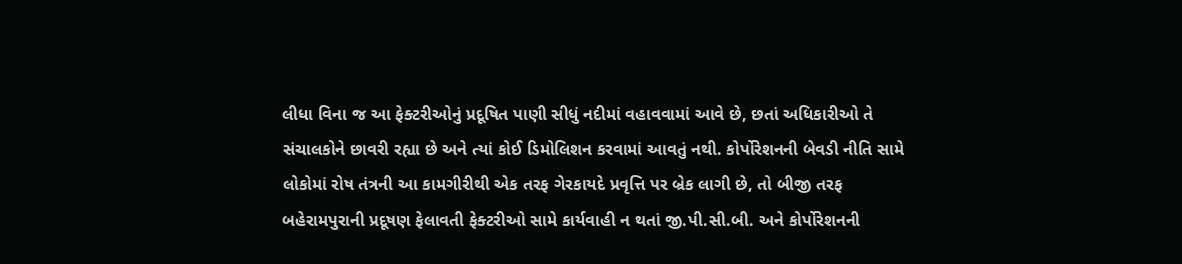લીધા વિના જ આ ફેક્ટરીઓનું પ્રદૂષિત પાણી સીધું નદીમાં વહાવવામાં આવે છે, છતાં અધિકારીઓ તે સંચાલકોને છાવરી રહ્યા છે અને ત્યાં કોઈ ડિમોલિશન કરવામાં આવતું નથી. કોર્પોરેશનની બેવડી નીતિ સામે લોકોમાં રોષ તંત્રની આ કામગીરીથી એક તરફ ગેરકાયદે પ્રવૃત્તિ પર બ્રેક લાગી છે, તો બીજી તરફ બહેરામપુરાની પ્રદૂષણ ફેલાવતી ફેક્ટરીઓ સામે કાર્યવાહી ન થતાં જી.પી.સી.બી. અને કોર્પોરેશનની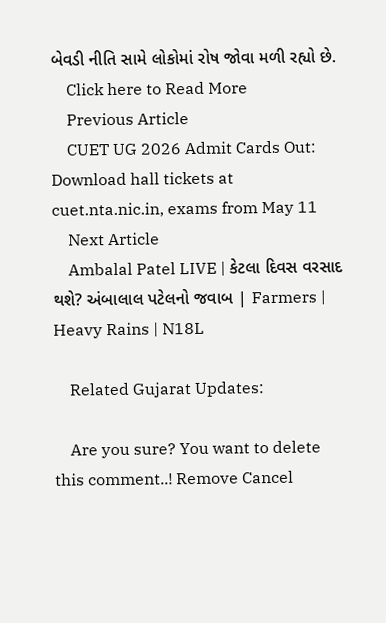બેવડી નીતિ સામે લોકોમાં રોષ જોવા મળી રહ્યો છે.
    Click here to Read More
    Previous Article
    CUET UG 2026 Admit Cards Out: Download hall tickets at cuet.nta.nic.in, exams from May 11
    Next Article
    Ambalal Patel LIVE | કેટલા દિવસ વરસાદ થશે? અંબાલાલ પટેલનો જવાબ | Farmers | Heavy Rains | N18L

    Related Gujarat Updates:

    Are you sure? You want to delete this comment..! Remove Cancel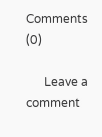Comments (0)

      Leave a comment